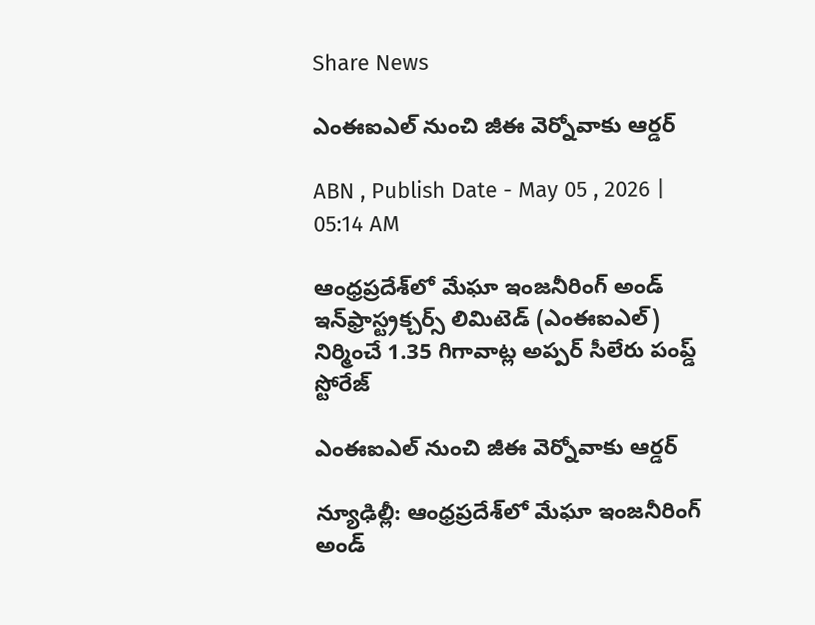Share News

ఎంఈఐఎల్‌ నుంచి జీఈ వెర్నోవాకు ఆర్డర్‌

ABN , Publish Date - May 05 , 2026 | 05:14 AM

ఆంధ్రప్రదేశ్‌లో మేఘా ఇంజనీరింగ్‌ అండ్‌ ఇన్‌ఫ్రాస్ట్రక్చర్స్‌ లిమిటెడ్‌ (ఎంఈఐఎల్‌) నిర్మించే 1.35 గిగావాట్ల అప్పర్‌ సీలేరు పంప్డ్‌ స్టోరేజ్‌

ఎంఈఐఎల్‌ నుంచి జీఈ వెర్నోవాకు ఆర్డర్‌

న్యూఢిల్లీ: ఆంధ్రప్రదేశ్‌లో మేఘా ఇంజనీరింగ్‌ అండ్‌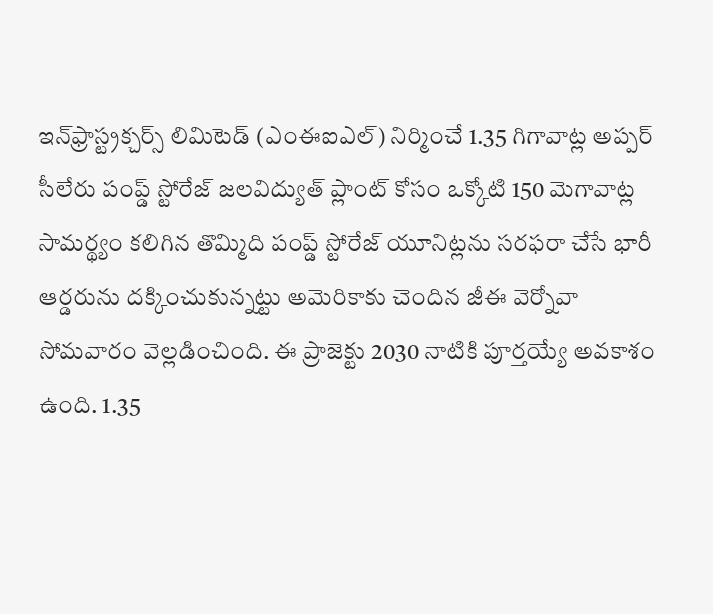ఇన్‌ఫ్రాస్ట్రక్చర్స్‌ లిమిటెడ్‌ (ఎంఈఐఎల్‌) నిర్మించే 1.35 గిగావాట్ల అప్పర్‌ సీలేరు పంప్డ్‌ స్టోరేజ్‌ జలవిద్యుత్‌ ప్లాంట్‌ కోసం ఒక్కోటి 150 మెగావాట్ల సామర్థ్యం కలిగిన తొమ్మిది పంప్డ్‌ స్టోరేజ్‌ యూనిట్లను సరఫరా చేసే భారీ ఆర్డరును దక్కించుకున్నట్టు అమెరికాకు చెందిన జీఈ వెర్నోవా సోమవారం వెల్లడించింది. ఈ ప్రాజెక్టు 2030 నాటికి పూర్తయ్యే అవకాశం ఉంది. 1.35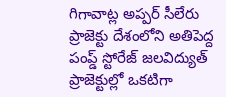గిగావాట్ల అప్పర్‌ సీలేరు ప్రాజెక్టు దేశంలోని అతిపెద్ద పంప్డ్‌ స్టోరేజ్‌ జలవిద్యుత్‌ ప్రాజెక్టుల్లో ఒకటిగా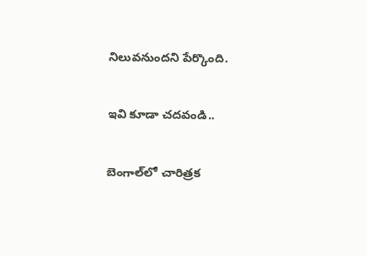నిలువనుందని పేర్కొంది.

ఇవి కూడా చదవండి..

బెంగాల్‌‌లో చారిత్రక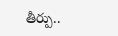తీర్పు..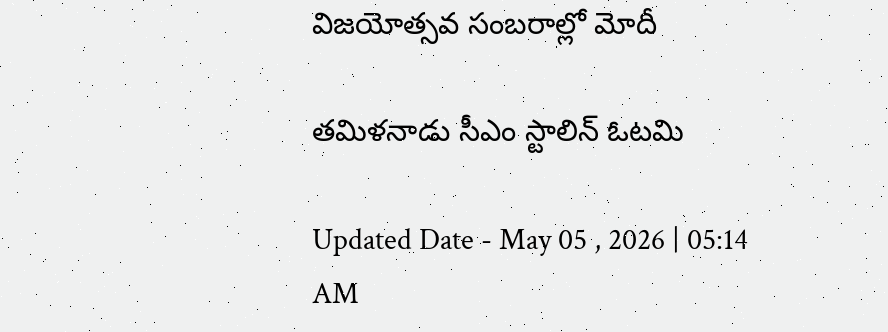విజయోత్సవ సంబరాల్లో మోదీ

తమిళనాడు సీఎం స్టాలిన్ ఓటమి

Updated Date - May 05 , 2026 | 05:14 AM